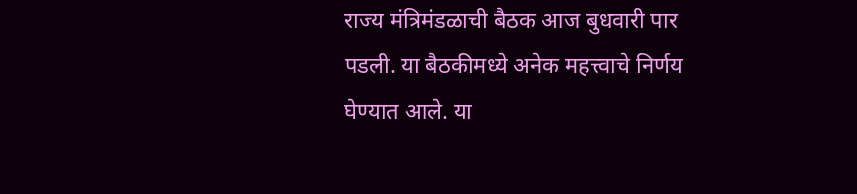राज्य मंत्रिमंडळाची बैठक आज बुधवारी पार पडली. या बैठकीमध्ये अनेक महत्त्वाचे निर्णय घेण्यात आले. या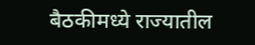बैठकीमध्ये राज्यातील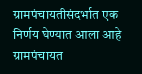ग्रामपंचायतीसंदर्भात एक निर्णय घेण्यात आला आहे
ग्रामपंचायत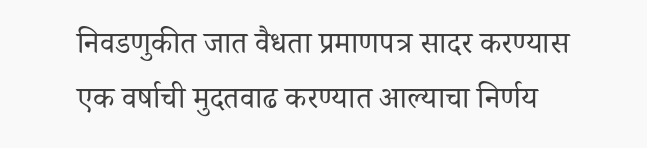निवडणुकीत जात वैधता प्रमाणपत्र सादर करण्यास एक वर्षाची मुदतवाढ करण्यात आल्याचा निर्णय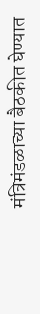मंत्रिमंडळाच्या बैठकीत घेण्यात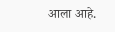आला आहे.